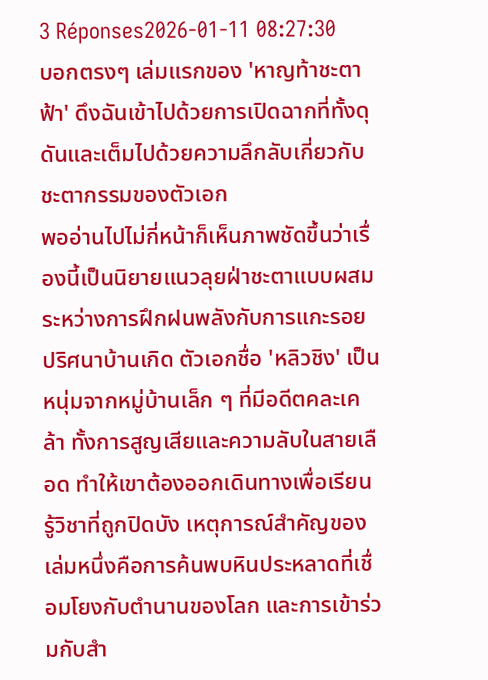3 Réponses2026-01-11 08:27:30
บอกตรงๆ เล่มแรกของ 'หาญท้าชะตาฟ้า' ดึงฉันเข้าไปด้วยการเปิดฉากที่ทั้งดุดันและเต็มไปด้วยความลึกลับเกี่ยวกับชะตากรรมของตัวเอก
พออ่านไปไม่กี่หน้าก็เห็นภาพชัดขึ้นว่าเรื่องนี้เป็นนิยายแนวลุยฝ่าชะตาแบบผสมระหว่างการฝึกฝนพลังกับการแกะรอยปริศนาบ้านเกิด ตัวเอกชื่อ 'หลิวชิง' เป็นหนุ่มจากหมู่บ้านเล็ก ๆ ที่มีอดีตคละเคล้า ทั้งการสูญเสียและความลับในสายเลือด ทำให้เขาต้องออกเดินทางเพื่อเรียนรู้วิชาที่ถูกปิดบัง เหตุการณ์สำคัญของเล่มหนึ่งคือการค้นพบหินประหลาดที่เชื่อมโยงกับตำนานของโลก และการเข้าร่วมกับสำ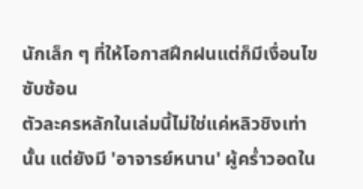นักเล็ก ๆ ที่ให้โอกาสฝึกฝนแต่ก็มีเงื่อนไขซับซ้อน
ตัวละครหลักในเล่มนี้ไม่ใช่แค่หลิวชิงเท่านั้น แต่ยังมี 'อาจารย์หนาน' ผู้คร่ำวอดใน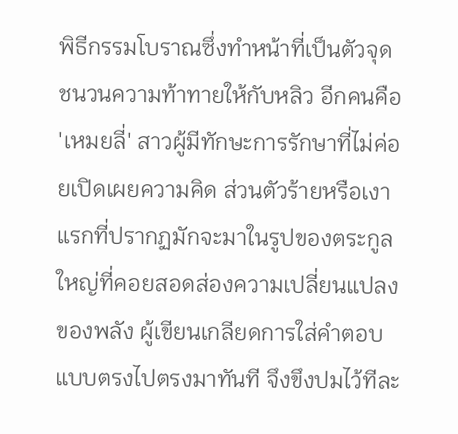พิธีกรรมโบราณซึ่งทำหน้าที่เป็นตัวจุดชนวนความท้าทายให้กับหลิว อีกคนคือ 'เหมยลี่' สาวผู้มีทักษะการรักษาที่ไม่ค่อยเปิดเผยความคิด ส่วนตัวร้ายหรือเงาแรกที่ปรากฏมักจะมาในรูปของตระกูลใหญ่ที่คอยสอดส่องความเปลี่ยนแปลงของพลัง ผู้เขียนเกลียดการใส่คำตอบแบบตรงไปตรงมาทันที จึงขึงปมไว้ทีละ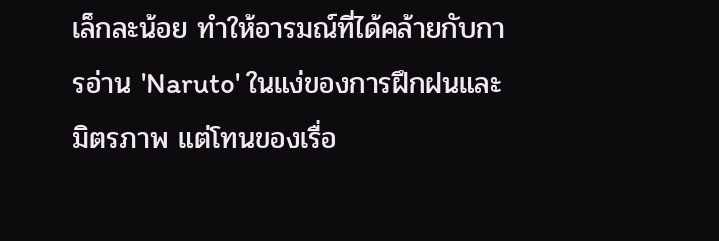เล็กละน้อย ทำให้อารมณ์ที่ได้คล้ายกับการอ่าน 'Naruto' ในแง่ของการฝึกฝนและมิตรภาพ แต่โทนของเรื่อ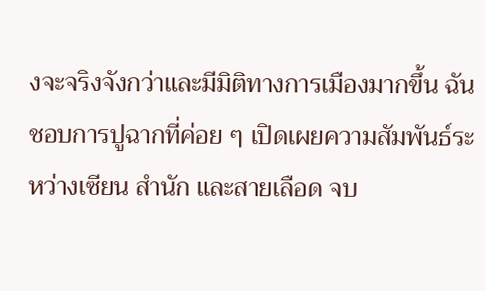งจะจริงจังกว่าและมีมิติทางการเมืองมากขึ้น ฉันชอบการปูฉากที่ค่อย ๆ เปิดเผยความสัมพันธ์ระหว่างเซียน สำนัก และสายเลือด จบ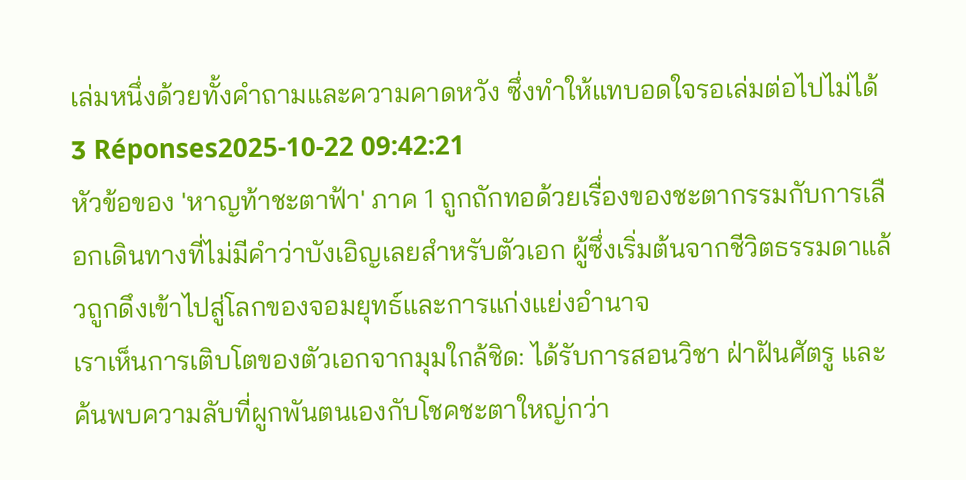เล่มหนึ่งด้วยทั้งคำถามและความคาดหวัง ซึ่งทำให้แทบอดใจรอเล่มต่อไปไม่ได้
3 Réponses2025-10-22 09:42:21
หัวข้อของ 'หาญท้าชะตาฟ้า' ภาค 1 ถูกถักทอด้วยเรื่องของชะตากรรมกับการเลือกเดินทางที่ไม่มีคำว่าบังเอิญเลยสำหรับตัวเอก ผู้ซึ่งเริ่มต้นจากชีวิตธรรมดาแล้วถูกดึงเข้าไปสู่โลกของจอมยุทธ์และการแก่งแย่งอำนาจ
เราเห็นการเติบโตของตัวเอกจากมุมใกล้ชิด: ได้รับการสอนวิชา ฝ่าฝันศัตรู และค้นพบความลับที่ผูกพันตนเองกับโชคชะตาใหญ่กว่า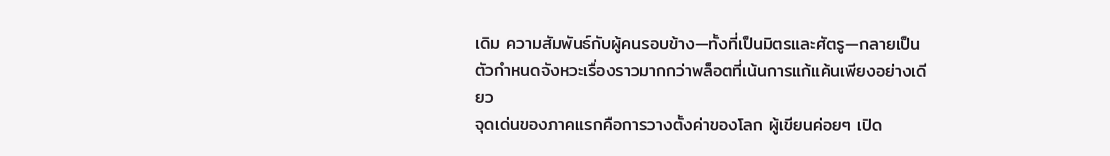เดิม ความสัมพันธ์กับผู้คนรอบข้าง—ทั้งที่เป็นมิตรและศัตรู—กลายเป็นตัวกำหนดจังหวะเรื่องราวมากกว่าพล็อตที่เน้นการแก้แค้นเพียงอย่างเดียว
จุดเด่นของภาคแรกคือการวางตั้งค่าของโลก ผู้เขียนค่อยๆ เปิด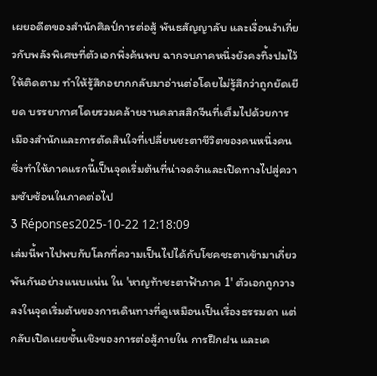เผยอดีตของสำนักศิลป์การต่อสู้ พันธสัญญาลับ และเงื่อนงำเกี่ยวกับพลังพิเศษที่ตัวเอกพึ่งค้นพบ ฉากจบภาคหนึ่งยังคงทิ้งปมไว้ให้ติดตาม ทำให้รู้สึกอยากกลับมาอ่านต่อโดยไม่รู้สึกว่าถูกยัดเยียด บรรยากาศโดยรวมคล้ายงานคลาสสิกจีนที่เต็มไปด้วยการเมืองสำนักและการตัดสินใจที่เปลี่ยนชะตาชีวิตของคนหนึ่งคน ซึ่งทำให้ภาคแรกนี้เป็นจุดเริ่มต้นที่น่าจดจำและเปิดทางไปสู่ความซับซ้อนในภาคต่อไป
3 Réponses2025-10-22 12:18:09
เล่มนี้พาไปพบกับโลกที่ความเป็นไปได้กับโชคชะตาเข้ามาเกี่ยวพันกันอย่างแนบแน่น ใน 'หาญท้าชะตาฟ้าภาค 1' ตัวเอกถูกวางลงในจุดเริ่มต้นของการเดินทางที่ดูเหมือนเป็นเรื่องธรรมดา แต่กลับเปิดเผยชั้นเชิงของการต่อสู้ภายใน การฝึกฝน และเค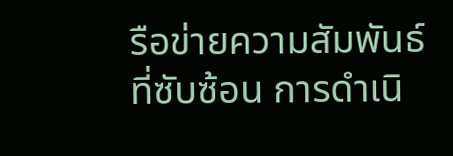รือข่ายความสัมพันธ์ที่ซับซ้อน การดำเนิ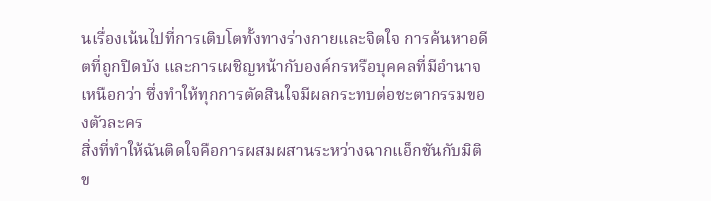นเรื่องเน้นไปที่การเติบโตทั้งทางร่างกายและจิตใจ การค้นหาอดีตที่ถูกปิดบัง และการเผชิญหน้ากับองค์กรหรือบุคคลที่มีอำนาจเหนือกว่า ซึ่งทำให้ทุกการตัดสินใจมีผลกระทบต่อชะตากรรมของตัวละคร
สิ่งที่ทำให้ฉันติดใจคือการผสมผสานระหว่างฉากแอ็กชันกับมิติข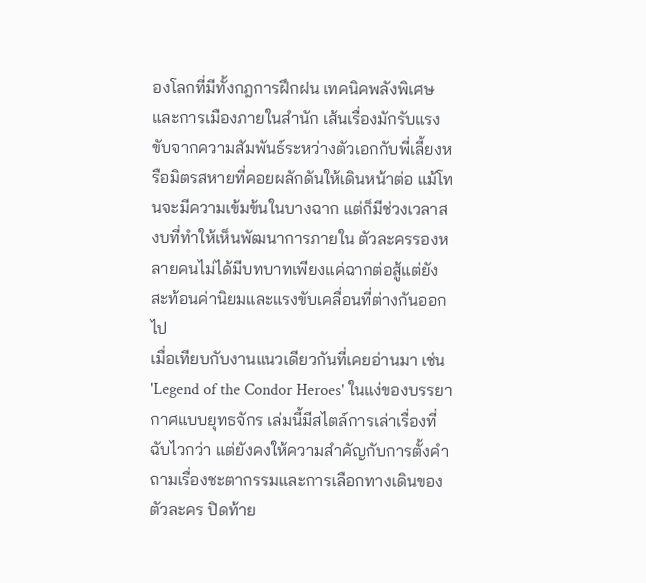องโลกที่มีทั้งกฎการฝึกฝน เทคนิคพลังพิเศษ และการเมืองภายในสำนัก เส้นเรื่องมักรับแรงขับจากความสัมพันธ์ระหว่างตัวเอกกับพี่เลี้ยงหรือมิตรสหายที่คอยผลักดันให้เดินหน้าต่อ แม้โทนจะมีความเข้มข้นในบางฉาก แต่ก็มีช่วงเวลาสงบที่ทำให้เห็นพัฒนาการภายใน ตัวละครรองหลายคนไม่ได้มีบทบาทเพียงแค่ฉากต่อสู้แต่ยังสะท้อนค่านิยมและแรงขับเคลื่อนที่ต่างกันออกไป
เมื่อเทียบกับงานแนวเดียวกันที่เคยอ่านมา เช่น 'Legend of the Condor Heroes' ในแง่ของบรรยากาศแบบยุทธจักร เล่มนี้มีสไตล์การเล่าเรื่องที่ฉับไวกว่า แต่ยังคงให้ความสำคัญกับการตั้งคำถามเรื่องชะตากรรมและการเลือกทางเดินของตัวละคร ปิดท้าย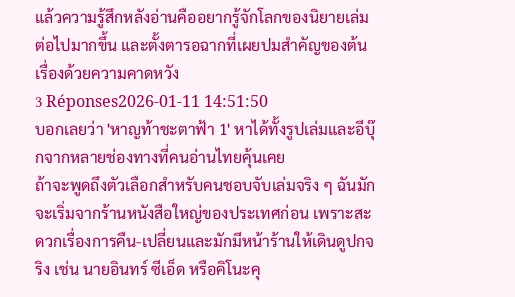แล้วความรู้สึกหลังอ่านคืออยากรู้จักโลกของนิยายเล่มต่อไปมากขึ้น และตั้งตารอฉากที่เผยปมสำคัญของต้นเรื่องด้วยความคาดหวัง
3 Réponses2026-01-11 14:51:50
บอกเลยว่า 'หาญท้าชะตาฟ้า 1' หาได้ทั้งรูปเล่มและอีบุ๊กจากหลายช่องทางที่คนอ่านไทยคุ้นเคย
ถ้าจะพูดถึงตัวเลือกสำหรับคนชอบจับเล่มจริง ๆ ฉันมักจะเริ่มจากร้านหนังสือใหญ่ของประเทศก่อน เพราะสะดวกเรื่องการคืน-เปลี่ยนและมักมีหน้าร้านให้เดินดูปกจริง เช่น นายอินทร์ ซีเอ็ด หรือคิโนะคุ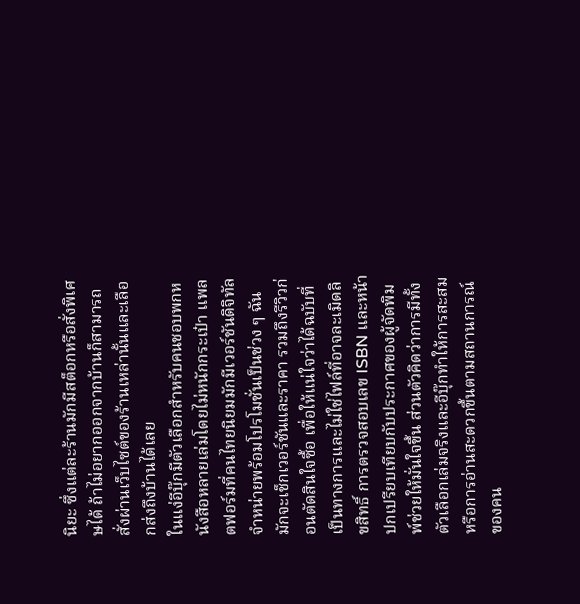นิยะ ซึ่งแต่ละร้านมักมีสต็อกหรือสั่งพิเศษได้ ถ้าไม่อยากออกจากบ้านก็สามารถสั่งผ่านเว็บไซต์ของร้านเหล่านั้นและเลือกส่งถึงบ้านได้เลย
ในแง่อีบุ๊กมีตัวเลือกสำหรับคนชอบพกหนังสือหลายเล่มโดยไม่หนักกระเป๋า แพลตฟอร์มที่คนไทยนิยมมักมีเวอร์ชันดิจิทัลจำหน่ายพร้อมโปรโมชั่นเป็นช่วง ๆ ฉันมักจะเช็กเวอร์ชันและราคา รวมถึงรีวิวก่อนตัดสินใจซื้อ เพื่อให้แน่ใจว่าได้ฉบับที่เป็นทางการและไม่ใช่ไฟล์ที่อาจละเมิดลิขสิทธิ์ การตรวจสอบเลข ISBN และหน้าปกเปรียบเทียบกับประกาศของผู้จัดพิมพ์ช่วยให้มั่นใจขึ้น ส่วนตัวคิดว่าการมีทั้งตัวเลือกเล่มจริงและอีบุ๊กทำให้การสะสมหรือการอ่านสะดวกขึ้นตามสถานการณ์ของคน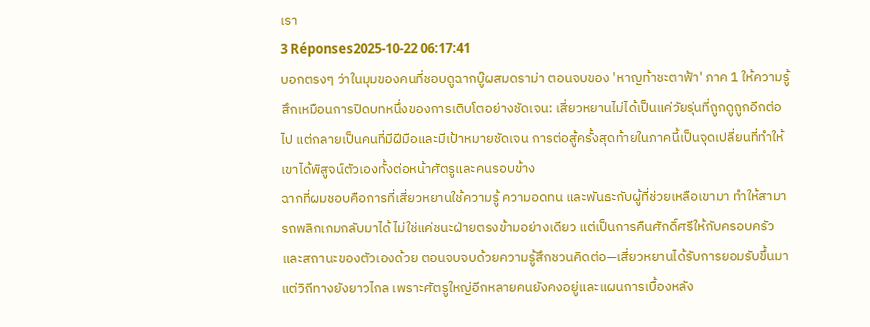เรา
3 Réponses2025-10-22 06:17:41
บอกตรงๆ ว่าในมุมของคนที่ชอบดูฉากบู๊ผสมดราม่า ตอนจบของ 'หาญท้าชะตาฟ้า' ภาค 1 ให้ความรู้สึกเหมือนการปิดบทหนึ่งของการเติบโตอย่างชัดเจน: เสี่ยวหยานไม่ได้เป็นแค่วัยรุ่นที่ถูกดูถูกอีกต่อไป แต่กลายเป็นคนที่มีฝีมือและมีเป้าหมายชัดเจน การต่อสู้ครั้งสุดท้ายในภาคนี้เป็นจุดเปลี่ยนที่ทำให้เขาได้พิสูจน์ตัวเองทั้งต่อหน้าศัตรูและคนรอบข้าง
ฉากที่ผมชอบคือการที่เสี่ยวหยานใช้ความรู้ ความอดทน และพันธะกับผู้ที่ช่วยเหลือเขามา ทำให้สามารถพลิกเกมกลับมาได้ ไม่ใช่แค่ชนะฝ่ายตรงข้ามอย่างเดียว แต่เป็นการคืนศักดิ์ศรีให้กับครอบครัวและสถานะของตัวเองด้วย ตอนจบจบด้วยความรู้สึกชวนคิดต่อ—เสี่ยวหยานได้รับการยอมรับขึ้นมา แต่วิถีทางยังยาวไกล เพราะศัตรูใหญ่อีกหลายคนยังคงอยู่และแผนการเบื้องหลัง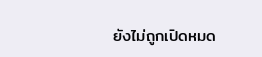ยังไม่ถูกเปิดหมด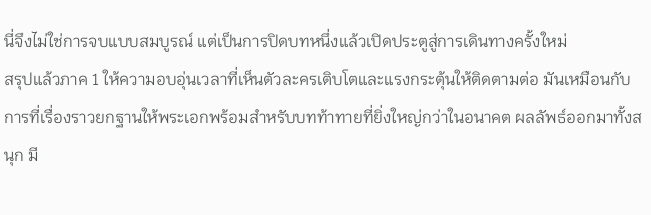นี่จึงไม่ใช่การจบแบบสมบูรณ์ แต่เป็นการปิดบทหนึ่งแล้วเปิดประตูสู่การเดินทางครั้งใหม่
สรุปแล้วภาค 1 ให้ความอบอุ่นเวลาที่เห็นตัวละครเติบโตและแรงกระตุ้นให้ติดตามต่อ มันเหมือนกับการที่เรื่องราวยกฐานให้พระเอกพร้อมสำหรับบทท้าทายที่ยิ่งใหญ่กว่าในอนาคต ผลลัพธ์ออกมาทั้งสนุก มี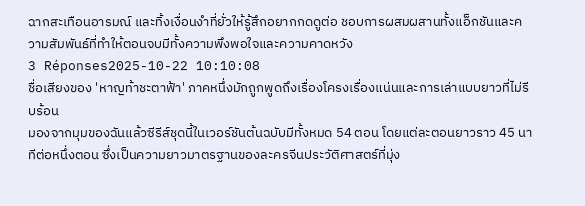ฉากสะเทือนอารมณ์ และทิ้งเงื่อนงำที่ยั่วให้รู้สึกอยากกดดูต่อ ชอบการผสมผสานทั้งแอ็กชันและความสัมพันธ์ที่ทำให้ตอนจบมีทั้งความพึงพอใจและความคาดหวัง
3 Réponses2025-10-22 10:10:08
ชื่อเสียงของ 'หาญท้าชะตาฟ้า' ภาคหนึ่งมักถูกพูดถึงเรื่องโครงเรื่องแน่นและการเล่าแบบยาวที่ไม่รีบร้อน
มองจากมุมของฉันแล้วซีรีส์ชุดนี้ในเวอร์ชันต้นฉบับมีทั้งหมด 54 ตอน โดยแต่ละตอนยาวราว 45 นาทีต่อหนึ่งตอน ซึ่งเป็นความยาวมาตรฐานของละครจีนประวัติศาสตร์ที่มุ่ง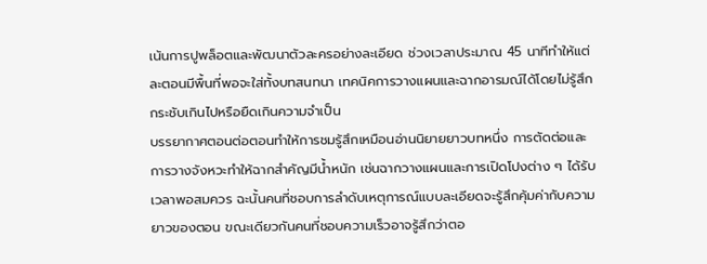เน้นการปูพล็อตและพัฒนาตัวละครอย่างละเอียด ช่วงเวลาประมาณ 45 นาทีทำให้แต่ละตอนมีพื้นที่พอจะใส่ทั้งบทสนทนา เทคนิคการวางแผนและฉากอารมณ์ได้โดยไม่รู้สึกกระชับเกินไปหรือยืดเกินความจำเป็น
บรรยากาศตอนต่อตอนทำให้การชมรู้สึกเหมือนอ่านนิยายยาวบทหนึ่ง การตัดต่อและการวางจังหวะทำให้ฉากสำคัญมีน้ำหนัก เช่นฉากวางแผนและการเปิดโปงต่าง ๆ ได้รับเวลาพอสมควร ฉะนั้นคนที่ชอบการลำดับเหตุการณ์แบบละเอียดจะรู้สึกคุ้มค่ากับความยาวของตอน ขณะเดียวกันคนที่ชอบความเร็วอาจรู้สึกว่าตอ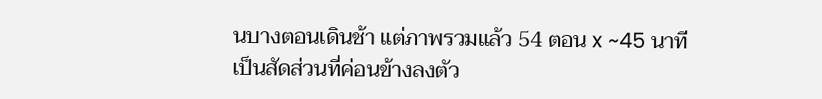นบางตอนเดินช้า แต่ภาพรวมแล้ว 54 ตอน x ~45 นาที เป็นสัดส่วนที่ค่อนข้างลงตัว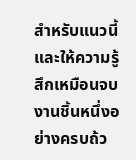สำหรับแนวนี้ และให้ความรู้สึกเหมือนจบงานชิ้นหนึ่งอย่างครบถ้ว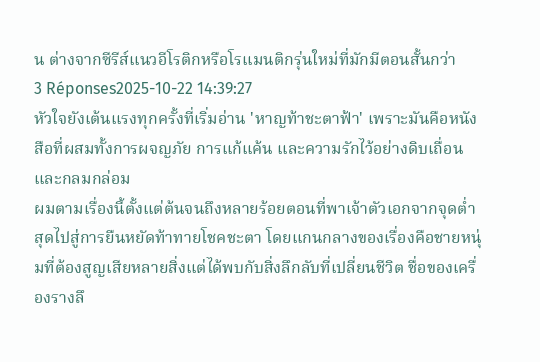น ต่างจากซีรีส์แนวอีโรติกหรือโรแมนติกรุ่นใหม่ที่มักมีตอนสั้นกว่า
3 Réponses2025-10-22 14:39:27
หัวใจยังเต้นแรงทุกครั้งที่เริ่มอ่าน 'หาญท้าชะตาฟ้า' เพราะมันคือหนังสือที่ผสมทั้งการผจญภัย การแก้แค้น และความรักไว้อย่างดิบเถื่อนและกลมกล่อม
ผมตามเรื่องนี้ตั้งแต่ต้นจนถึงหลายร้อยตอนที่พาเจ้าตัวเอกจากจุดต่ำสุดไปสู่การยืนหยัดท้าทายโชคชะตา โดยแกนกลางของเรื่องคือชายหนุ่มที่ต้องสูญเสียหลายสิ่งแต่ได้พบกับสิ่งลึกลับที่เปลี่ยนชีวิต ชื่อของเครื่องรางลึ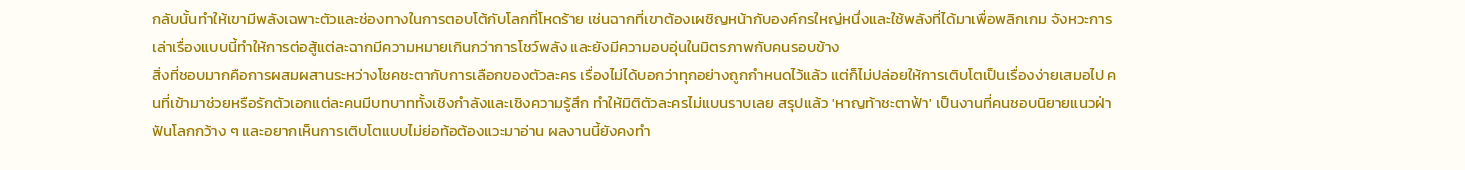กลับนั้นทำให้เขามีพลังเฉพาะตัวและช่องทางในการตอบโต้กับโลกที่โหดร้าย เช่นฉากที่เขาต้องเผชิญหน้ากับองค์กรใหญ่หนึ่งและใช้พลังที่ได้มาเพื่อพลิกเกม จังหวะการเล่าเรื่องแบบนี้ทำให้การต่อสู้แต่ละฉากมีความหมายเกินกว่าการโชว์พลัง และยังมีความอบอุ่นในมิตรภาพกับคนรอบข้าง
สิ่งที่ชอบมากคือการผสมผสานระหว่างโชคชะตากับการเลือกของตัวละคร เรื่องไม่ได้บอกว่าทุกอย่างถูกกำหนดไว้แล้ว แต่ก็ไม่ปล่อยให้การเติบโตเป็นเรื่องง่ายเสมอไป คนที่เข้ามาช่วยหรือรักตัวเอกแต่ละคนมีบทบาททั้งเชิงกำลังและเชิงความรู้สึก ทำให้มิติตัวละครไม่แบนราบเลย สรุปแล้ว 'หาญท้าชะตาฟ้า' เป็นงานที่คนชอบนิยายแนวฝ่าฟันโลกกว้าง ๆ และอยากเห็นการเติบโตแบบไม่ย่อท้อต้องแวะมาอ่าน ผลงานนี้ยังคงทำ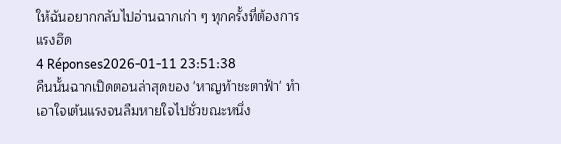ให้ฉันอยากกลับไปอ่านฉากเก่า ๆ ทุกครั้งที่ต้องการแรงฮึด
4 Réponses2026-01-11 23:51:38
คืนนั้นฉากเปิดตอนล่าสุดของ 'หาญท้าชะตาฟ้า' ทำเอาใจเต้นแรงจนลืมหายใจไปชั่วขณะหนึ่ง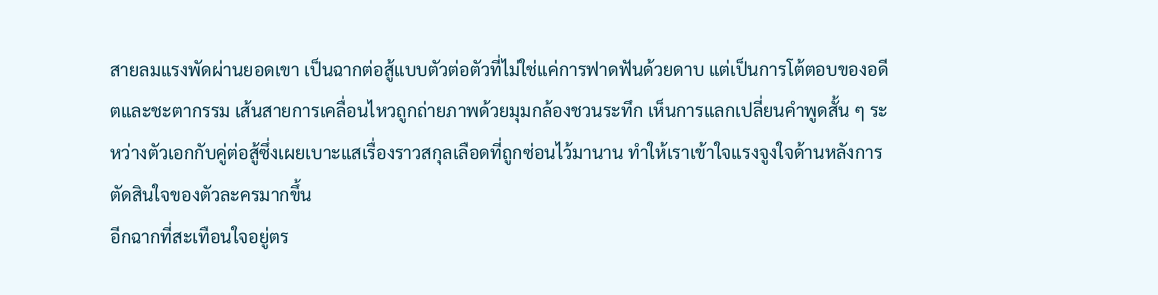สายลมแรงพัดผ่านยอดเขา เป็นฉากต่อสู้แบบตัวต่อตัวที่ไม่ใช่แค่การฟาดฟันด้วยดาบ แต่เป็นการโต้ตอบของอดีตและชะตากรรม เส้นสายการเคลื่อนไหวถูกถ่ายภาพด้วยมุมกล้องชวนระทึก เห็นการแลกเปลี่ยนคำพูดสั้น ๆ ระหว่างตัวเอกกับคู่ต่อสู้ซึ่งเผยเบาะแสเรื่องราวสกุลเลือดที่ถูกซ่อนไว้มานาน ทำให้เราเข้าใจแรงจูงใจด้านหลังการตัดสินใจของตัวละครมากขึ้น
อีกฉากที่สะเทือนใจอยู่ตร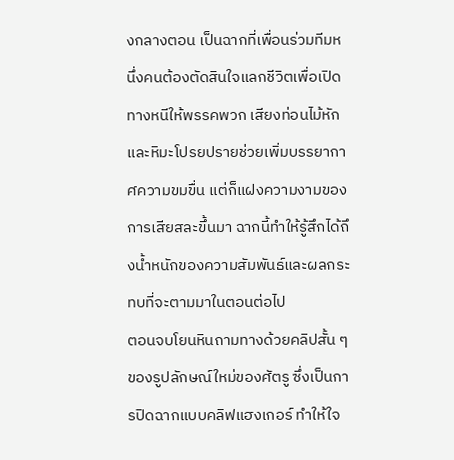งกลางตอน เป็นฉากที่เพื่อนร่วมทีมหนึ่งคนต้องตัดสินใจแลกชีวิตเพื่อเปิดทางหนีให้พรรคพวก เสียงท่อนไม้หักและหิมะโปรยปรายช่วยเพิ่มบรรยากาศความขมขื่น แต่ก็แฝงความงามของการเสียสละขึ้นมา ฉากนี้ทำให้รู้สึกได้ถึงน้ำหนักของความสัมพันธ์และผลกระทบที่จะตามมาในตอนต่อไป
ตอนจบโยนหินถามทางด้วยคลิปสั้น ๆ ของรูปลักษณ์ใหม่ของศัตรู ซึ่งเป็นการปิดฉากแบบคลิฟแฮงเกอร์ ทำให้ใจ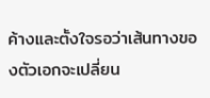ค้างและตั้งใจรอว่าเส้นทางของตัวเอกจะเปลี่ยน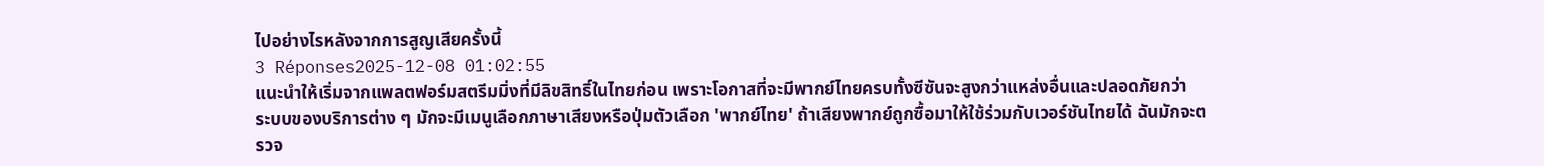ไปอย่างไรหลังจากการสูญเสียครั้งนี้
3 Réponses2025-12-08 01:02:55
แนะนำให้เริ่มจากแพลตฟอร์มสตรีมมิ่งที่มีลิขสิทธิ์ในไทยก่อน เพราะโอกาสที่จะมีพากย์ไทยครบทั้งซีซันจะสูงกว่าแหล่งอื่นและปลอดภัยกว่า
ระบบของบริการต่าง ๆ มักจะมีเมนูเลือกภาษาเสียงหรือปุ่มตัวเลือก 'พากย์ไทย' ถ้าเสียงพากย์ถูกซื้อมาให้ใช้ร่วมกับเวอร์ชันไทยได้ ฉันมักจะตรวจ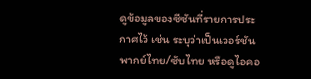ดูข้อมูลของซีซันที่รายการประกาศไว้ เช่น ระบุว่าเป็นเวอร์ชันพากย์ไทย/ซับไทย หรือดูไอคอ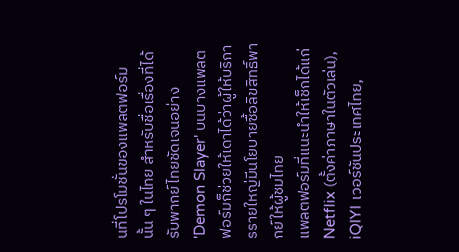นที่โปรโมชั่นของแพลตฟอร์มนั้น ๆ ในไทย สำหรับชื่อเรื่องที่ได้รับพากย์ไทยชัดเจนอย่าง 'Demon Slayer' บนบางแพลตฟอร์มก็ช่วยให้เดาได้ว่าผู้ให้บริการรายใหญ่มีนโยบายซื้อลิขสิทธิ์พากย์ให้ผู้ชมไทย
แพลตฟอร์มที่แนะนำให้เช็กได้แก่ Netflix (ตั้งค่าภาษาในตัวเล่น), iQIYI เวอร์ชันประเทศไทย,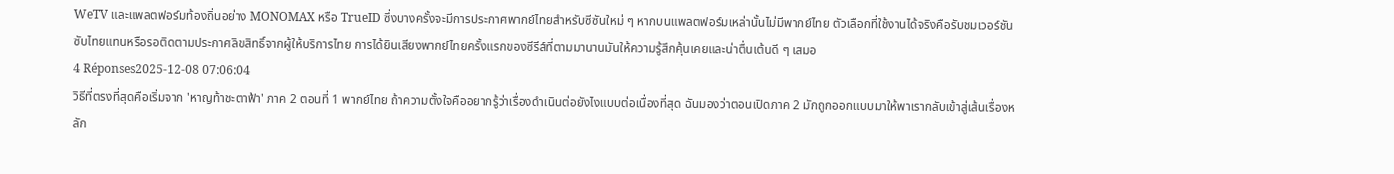WeTV และแพลตฟอร์มท้องถิ่นอย่าง MONOMAX หรือ TrueID ซึ่งบางครั้งจะมีการประกาศพากย์ไทยสำหรับซีซันใหม่ ๆ หากบนแพลตฟอร์มเหล่านั้นไม่มีพากย์ไทย ตัวเลือกที่ใช้งานได้จริงคือรับชมเวอร์ชันซับไทยแทนหรือรอติดตามประกาศลิขสิทธิ์จากผู้ให้บริการไทย การได้ยินเสียงพากย์ไทยครั้งแรกของซีรีส์ที่ตามมานานมันให้ความรู้สึกคุ้นเคยและน่าตื่นเต้นดี ๆ เสมอ
4 Réponses2025-12-08 07:06:04
วิธีที่ตรงที่สุดคือเริ่มจาก 'หาญท้าชะตาฟ้า' ภาค 2 ตอนที่ 1 พากย์ไทย ถ้าความตั้งใจคืออยากรู้ว่าเรื่องดำเนินต่อยังไงแบบต่อเนื่องที่สุด ฉันมองว่าตอนเปิดภาค 2 มักถูกออกแบบมาให้พาเรากลับเข้าสู่เส้นเรื่องหลัก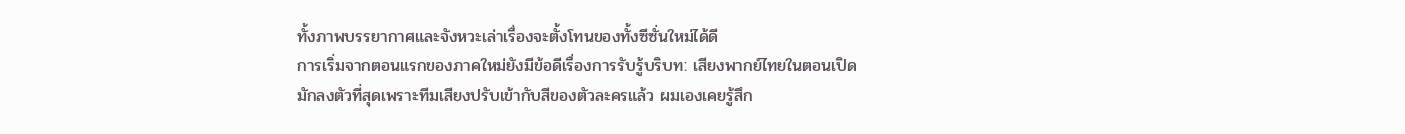ทั้งภาพบรรยากาศและจังหวะเล่าเรื่องจะตั้งโทนของทั้งซีซั่นใหม่ได้ดี
การเริ่มจากตอนแรกของภาคใหม่ยังมีข้อดีเรื่องการรับรู้บริบท: เสียงพากย์ไทยในตอนเปิดมักลงตัวที่สุดเพราะทีมเสียงปรับเข้ากับสีของตัวละครแล้ว ผมเองเคยรู้สึก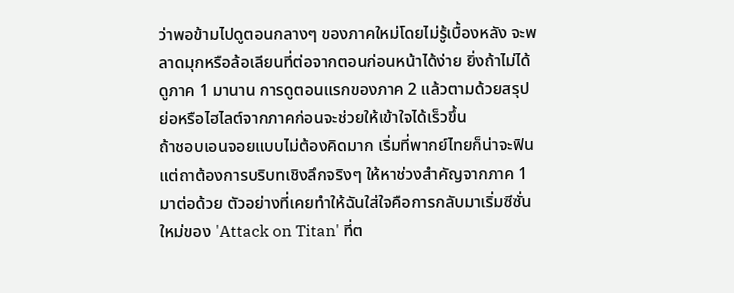ว่าพอข้ามไปดูตอนกลางๆ ของภาคใหม่โดยไม่รู้เบื้องหลัง จะพลาดมุกหรือล้อเลียนที่ต่อจากตอนก่อนหน้าได้ง่าย ยิ่งถ้าไม่ได้ดูภาค 1 มานาน การดูตอนแรกของภาค 2 แล้วตามด้วยสรุปย่อหรือไฮไลต์จากภาคก่อนจะช่วยให้เข้าใจได้เร็วขึ้น
ถ้าชอบเอนจอยแบบไม่ต้องคิดมาก เริ่มที่พากย์ไทยก็น่าจะฟิน แต่ถาต้องการบริบทเชิงลึกจริงๆ ให้หาช่วงสำคัญจากภาค 1 มาต่อด้วย ตัวอย่างที่เคยทำให้ฉันใส่ใจคือการกลับมาเริ่มซีซั่นใหม่ของ 'Attack on Titan' ที่ต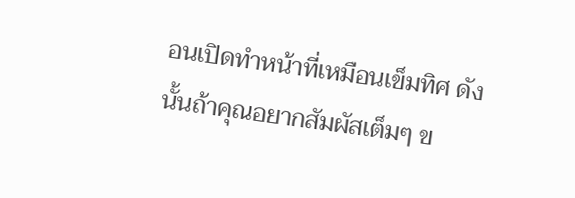อนเปิดทำหน้าที่เหมือนเข็มทิศ ดังนั้นถ้าคุณอยากสัมผัสเต็มๆ ข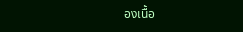องเนื้อ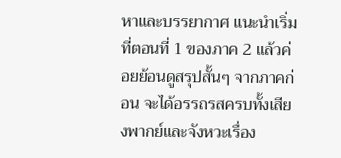หาและบรรยากาศ แนะนำเริ่มที่ตอนที่ 1 ของภาค 2 แล้วค่อยย้อนดูสรุปสั้นๆ จากภาคก่อน จะได้อรรถรสครบทั้งเสียงพากย์และจังหวะเรื่อง